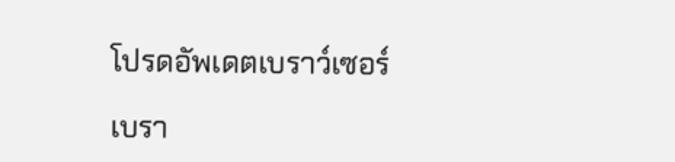โปรดอัพเดตเบราว์เซอร์

เบรา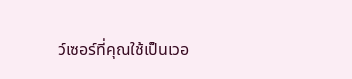ว์เซอร์ที่คุณใช้เป็นเวอ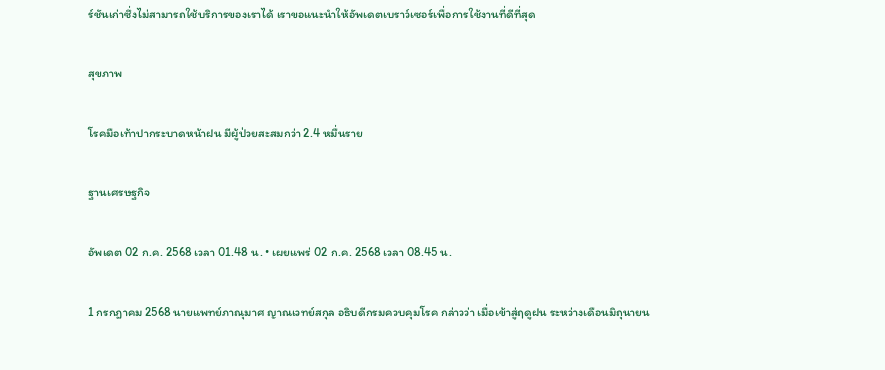ร์ชันเก่าซึ่งไม่สามารถใช้บริการของเราได้ เราขอแนะนำให้อัพเดตเบราว์เซอร์เพื่อการใช้งานที่ดีที่สุด

สุขภาพ

โรคมือเท้าปากระบาดหน้าฝน มีผู้ป่วยสะสมกว่า 2.4 หมื่นราย

ฐานเศรษฐกิจ

อัพเดต 02 ก.ค. 2568 เวลา 01.48 น. • เผยแพร่ 02 ก.ค. 2568 เวลา 08.45 น.

1 กรกฎาคม 2568 นายแพทย์ภาณุมาศ ญาณเวทย์สกุล อธิบดีกรมควบคุมโรค กล่าวว่า เมื่อเข้าสู่ฤดูฝน ระหว่างเดือนมิถุนายน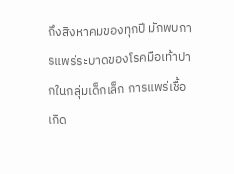ถึงสิงหาคมของทุกปี มักพบการแพร่ระบาดของโรคมือเท้าปากในกลุ่มเด็กเล็ก การแพร่เชื้อเกิด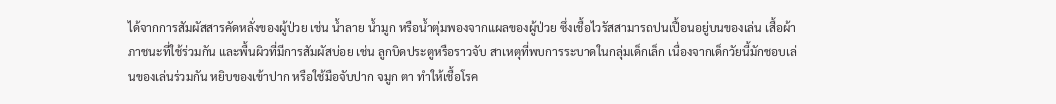ได้จากการสัมผัสสารคัดหลั่งของผู้ป่วย เช่น น้ำลาย น้ำมูก หรือน้ำตุ่มพองจากแผลของผู้ป่วย ซึ่งเชื้อไวรัสสามารถปนเปื้อนอยู่บนของเล่น เสื้อผ้า ภาชนะที่ใช้ร่วมกัน และพื้นผิวที่มีการสัมผัสบ่อย เช่น ลูกบิดประตูหรือราวจับ สาเหตุที่พบการระบาดในกลุ่มเด็กเล็ก เนื่องจากเด็กวัยนี้มักชอบเล่นของเล่นร่วมกัน หยิบของเข้าปาก หรือใช้มือจับปาก จมูก ตา ทำให้เชื้อโรค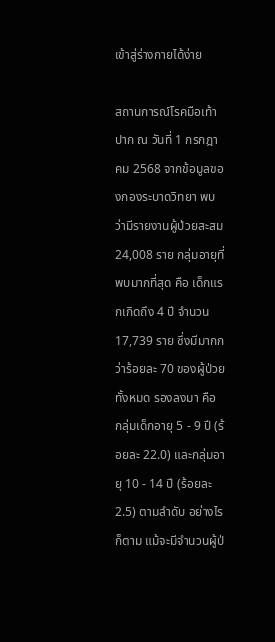เข้าสู่ร่างกายได้ง่าย

สถานการณ์โรคมือเท้าปาก ณ วันที่ 1 กรกฎาคม 2568 จากข้อมูลของกองระบาดวิทยา พบว่ามีรายงานผู้ป่วยสะสม 24,008 ราย กลุ่มอายุที่พบมากที่สุด คือ เด็กแรกเกิดถึง 4 ปี จำนวน 17,739 ราย ซึ่งมีมากกว่าร้อยละ 70 ของผู้ป่วยทั้งหมด รองลงมา คือ กลุ่มเด็กอายุ 5 - 9 ปี (ร้อยละ 22.0) และกลุ่มอายุ 10 - 14 ปี (ร้อยละ 2.5) ตามลำดับ อย่างไรก็ตาม แม้จะมีจำนวนผู้ป่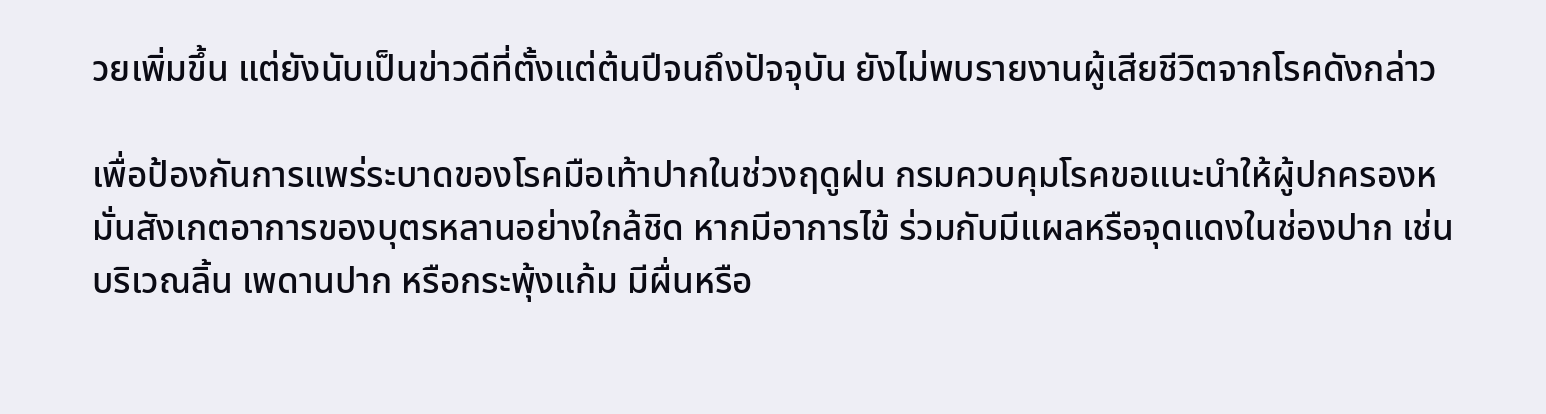วยเพิ่มขึ้น แต่ยังนับเป็นข่าวดีที่ตั้งแต่ต้นปีจนถึงปัจจุบัน ยังไม่พบรายงานผู้เสียชีวิตจากโรคดังกล่าว

เพื่อป้องกันการแพร่ระบาดของโรคมือเท้าปากในช่วงฤดูฝน กรมควบคุมโรคขอแนะนำให้ผู้ปกครองหมั่นสังเกตอาการของบุตรหลานอย่างใกล้ชิด หากมีอาการไข้ ร่วมกับมีแผลหรือจุดแดงในช่องปาก เช่น บริเวณลิ้น เพดานปาก หรือกระพุ้งแก้ม มีผื่นหรือ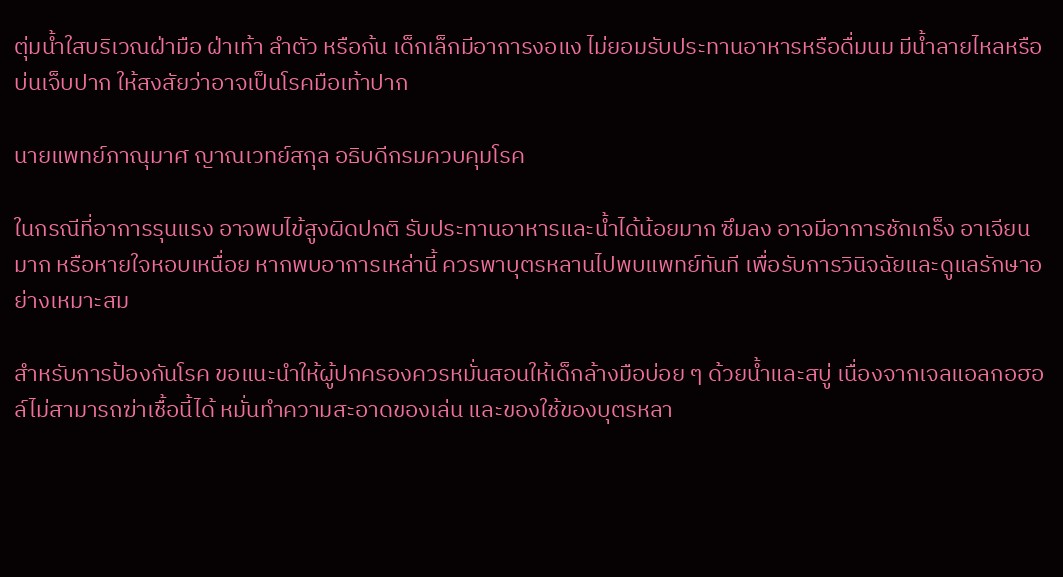ตุ่มน้ำใสบริเวณฝ่ามือ ฝ่าเท้า ลำตัว หรือก้น เด็กเล็กมีอาการงอแง ไม่ยอมรับประทานอาหารหรือดื่มนม มีน้ำลายไหลหรือบ่นเจ็บปาก ให้สงสัยว่าอาจเป็นโรคมือเท้าปาก

นายแพทย์ภาณุมาศ ญาณเวทย์สกุล อธิบดีกรมควบคุมโรค

ในกรณีที่อาการรุนแรง อาจพบไข้สูงผิดปกติ รับประทานอาหารและน้ำได้น้อยมาก ซึมลง อาจมีอาการชักเกร็ง อาเจียนมาก หรือหายใจหอบเหนื่อย หากพบอาการเหล่านี้ ควรพาบุตรหลานไปพบแพทย์ทันที เพื่อรับการวินิจฉัยและดูแลรักษาอย่างเหมาะสม

สำหรับการป้องกันโรค ขอแนะนำให้ผู้ปกครองควรหมั่นสอนให้เด็กล้างมือบ่อย ๆ ด้วยน้ำและสบู่ เนื่องจากเจลแอลกอฮอล์ไม่สามารถฆ่าเชื้อนี้ได้ หมั่นทำความสะอาดของเล่น และของใช้ของบุตรหลา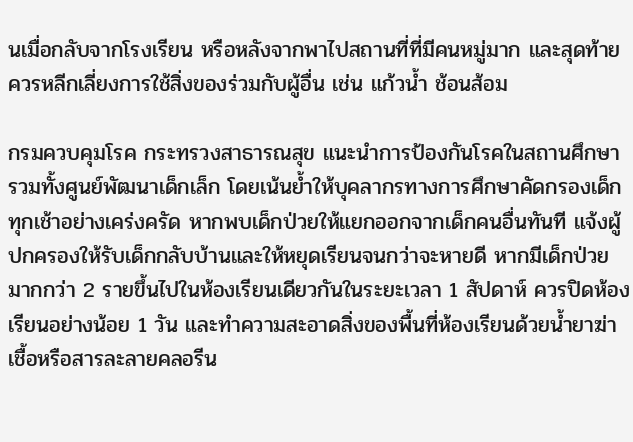นเมื่อกลับจากโรงเรียน หรือหลังจากพาไปสถานที่ที่มีคนหมู่มาก และสุดท้ายควรหลีกเลี่ยงการใช้สิ่งของร่วมกับผู้อื่น เช่น แก้วน้ำ ช้อนส้อม

กรมควบคุมโรค กระทรวงสาธารณสุข แนะนำการป้องกันโรคในสถานศึกษา รวมทั้งศูนย์พัฒนาเด็กเล็ก โดยเน้นย้ำให้บุคลากรทางการศึกษาคัดกรองเด็กทุกเช้าอย่างเคร่งครัด หากพบเด็กป่วยให้แยกออกจากเด็กคนอื่นทันที แจ้งผู้ปกครองให้รับเด็กกลับบ้านและให้หยุดเรียนจนกว่าจะหายดี หากมีเด็กป่วยมากกว่า 2 รายขึ้นไปในห้องเรียนเดียวกันในระยะเวลา 1 สัปดาห์ ควรปิดห้องเรียนอย่างน้อย 1 วัน และทำความสะอาดสิ่งของพื้นที่ห้องเรียนด้วยน้ำยาฆ่าเชื้อหรือสารละลายคลอรีน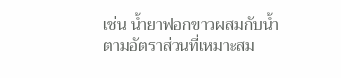เช่น น้ำยาฟอกขาวผสมกับน้ำตามอัตราส่วนที่เหมาะสม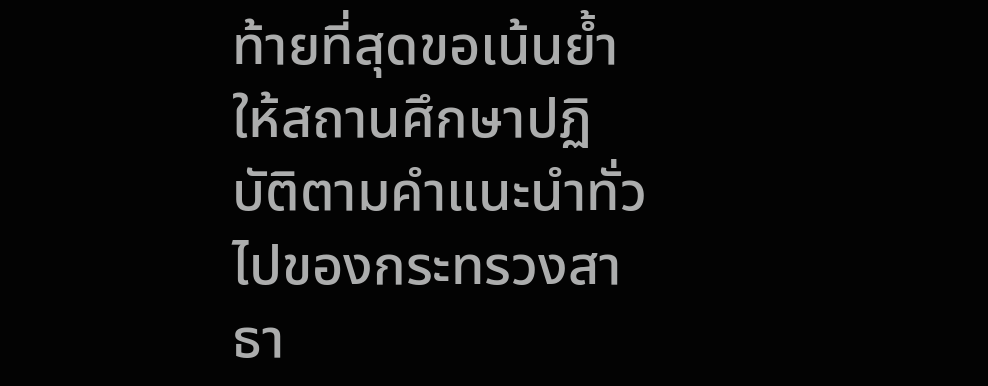ท้ายที่สุดขอเน้นย้ำให้สถานศึกษาปฏิบัติตามคำแนะนำทั่วไปของกระทรวงสาธา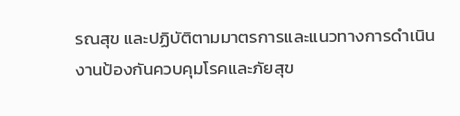รณสุข และปฏิบัติตามมาตรการและแนวทางการดำเนินงานป้องกันควบคุมโรคและภัยสุข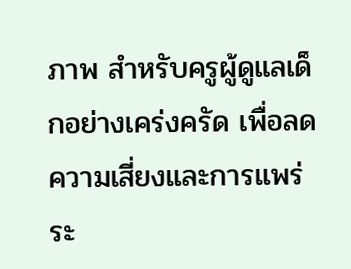ภาพ สำหรับครูผู้ดูแลเด็กอย่างเคร่งครัด เพื่อลดความเสี่ยงและการแพร่ระ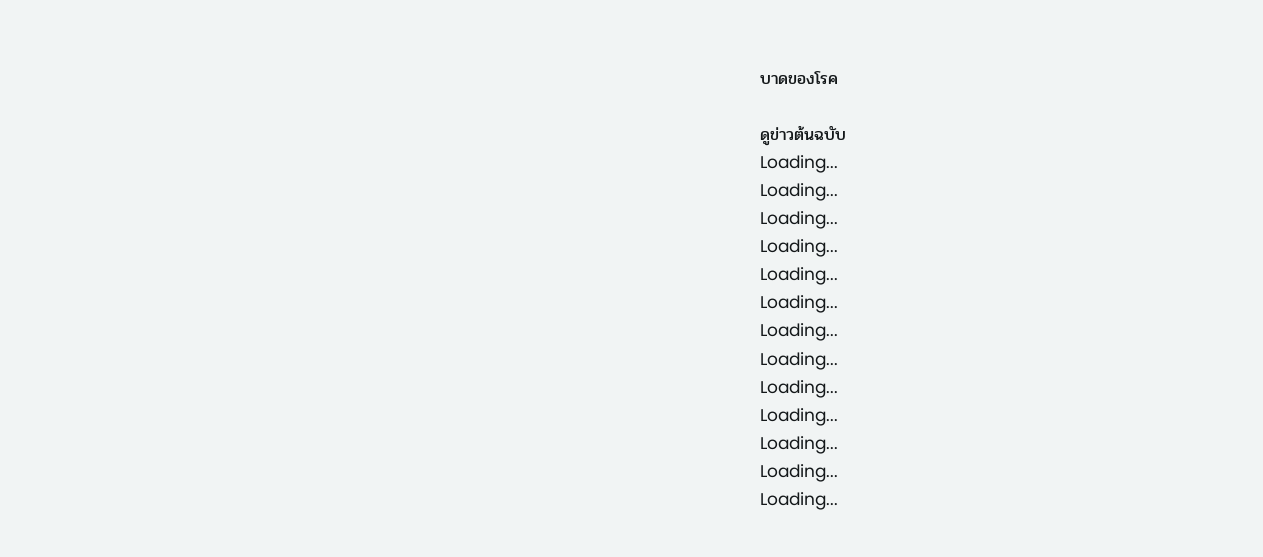บาดของโรค

ดูข่าวต้นฉบับ
Loading...
Loading...
Loading...
Loading...
Loading...
Loading...
Loading...
Loading...
Loading...
Loading...
Loading...
Loading...
Loading...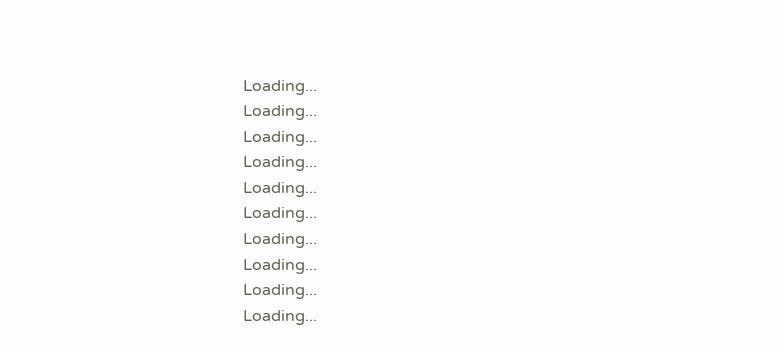Loading...
Loading...
Loading...
Loading...
Loading...
Loading...
Loading...
Loading...
Loading...
Loading...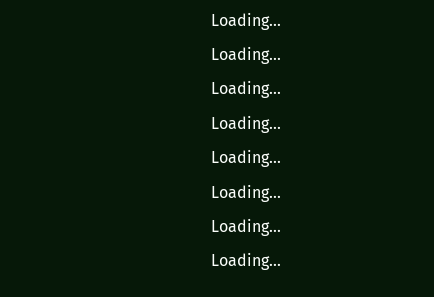Loading...
Loading...
Loading...
Loading...
Loading...
Loading...
Loading...
Loading...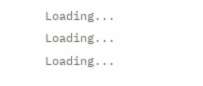Loading...
Loading...
Loading...